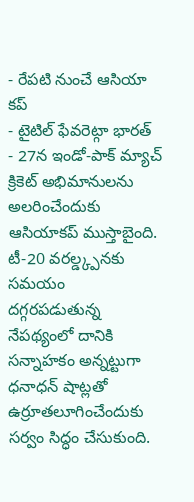- రేపటి నుంచే ఆసియా కప్
- టైటిల్ ఫేవరెట్గా భారత్
- 27న ఇండో-పాక్ మ్యాచ్
క్రికెట్ అభిమానులను అలరించేందుకు ఆసియాకప్ ముస్తాబైంది. టీ-20 వరల్డ్క్పనకు సమయం దగ్గరపడుతున్న నేపథ్యంలో దానికి సన్నాహకం అన్నట్టుగా ధనాధన్ షాట్లతో ఉర్రూతలూగించేందుకు సర్వం సిద్ధం చేసుకుంది.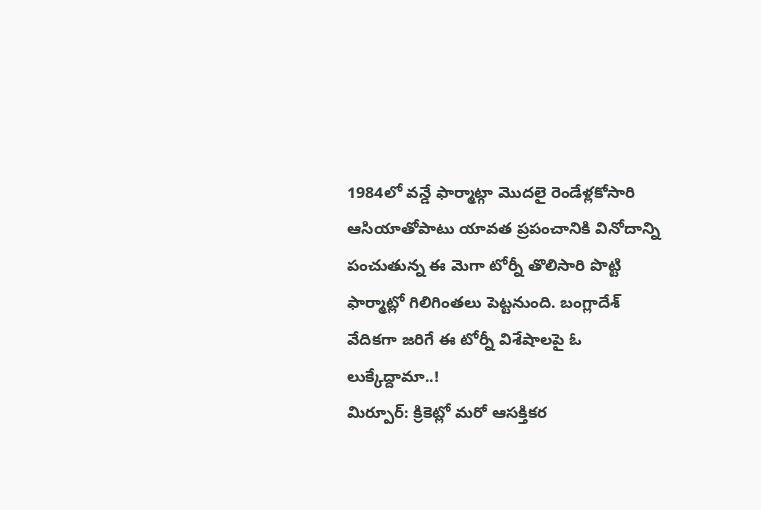1984లో వన్డే ఫార్మాట్గా మొదలై రెండేళ్లకోసారి ఆసియాతోపాటు యావత ప్రపంచానికి వినోదాన్ని పంచుతున్న ఈ మెగా టోర్నీ తొలిసారి పొట్టి ఫార్మాట్లో గిలిగింతలు పెట్టనుంది. బంగ్లాదేశ్ వేదికగా జరిగే ఈ టోర్నీ విశేషాలపై ఓ లుక్కేద్దామా..!
మిర్పూర్: క్రికెట్లో మరో ఆసక్తికర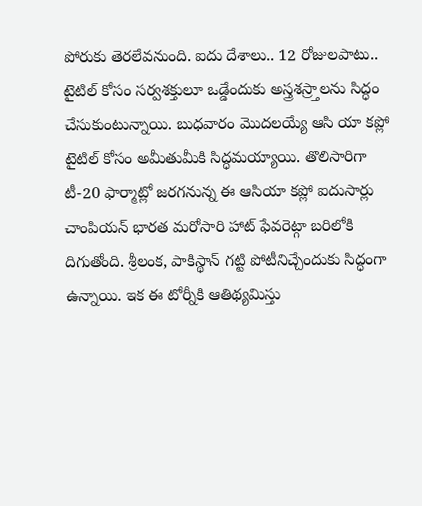పోరుకు తెరలేవనుంది. ఐదు దేశాలు.. 12 రోజులపాటు.. టైటిల్ కోసం సర్వశక్తులూ ఒడ్డేందుకు అస్త్రశస్ర్తాలను సిద్ధం చేసుకుంటున్నాయి. బుధవారం మొదలయ్యే ఆసి యా కప్లో టైటిల్ కోసం అమీతుమీకి సిద్ధమయ్యాయి. తొలిసారిగా టీ-20 ఫార్మాట్లో జరగనున్న ఈ ఆసియా కప్లో ఐదుసార్లు చాంపియన్ భారత మరోసారి హాట్ ఫేవరెట్గా బరిలోకి దిగుతోంది. శ్రీలంక, పాకిస్థాన్ గట్టి పోటీనిచ్చేందుకు సిద్ధంగా ఉన్నాయి. ఇక ఈ టోర్నీకి ఆతిథ్యమిస్తు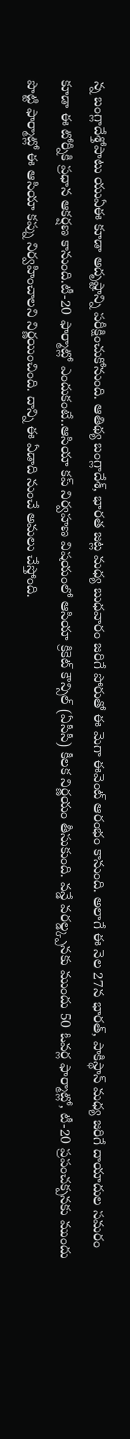న్న బంగ్లాదేశ్తోపాటు యుఏఈ కూడా అదృష్టాన్ని పరీక్షించుకోనుంది. ఆతిథ్య బంగ్లాదేశ్, భారత జట్ల మధ్య బుధవారం జరిగే పోరుతో ఈ మెగా ఈవెంట్ ఆరంభం కానుంది. అలాగే ఈ నెల 27న భారత్, పాకిస్థాన్ మధ్య జరిగే దాయాదుల సమరం కూడా ఈ టోర్నీకి ప్రధాన ఆకర్షణ కానుంది.టీ-20 ఫార్మాట్లో ఎందుకంటే..ఆసియా కప్ నిర్వహణ విషయంలో ఆసియా క్రికెట్ కౌన్సిల్ (ఏసీసీ) కీలక నిర్ణయం తీసుకుంది. వన్డే వరల్డ్క్పనకు ముందు 50 ఓవర్ల ఫార్మాట్లో, టీ-20 ప్రపంచక్పనకు ముందు పొట్టి ఫార్మాట్లో ఈ ఆసియా కప్ను నిర్వహించాలని నిర్ణయించింది. దాన్ని ఈ ఏడాది నుంచే అమలు చేస్తోంది.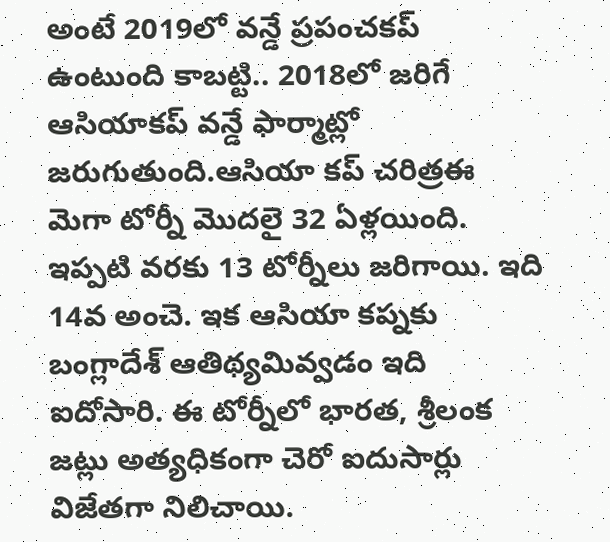అంటే 2019లో వన్డే ప్రపంచకప్ ఉంటుంది కాబట్టి.. 2018లో జరిగే ఆసియాకప్ వన్డే ఫార్మాట్లో జరుగుతుంది.ఆసియా కప్ చరిత్రఈ మెగా టోర్నీ మొదలై 32 ఏళ్లయింది. ఇప్పటి వరకు 13 టోర్నీలు జరిగాయి. ఇది 14వ అంచె. ఇక ఆసియా కప్నకు బంగ్లాదేశ్ ఆతిథ్యమివ్వడం ఇది ఐదోసారి. ఈ టోర్నీలో భారత, శ్రీలంక జట్లు అత్యధికంగా చెరో ఐదుసార్లు విజేతగా నిలిచాయి.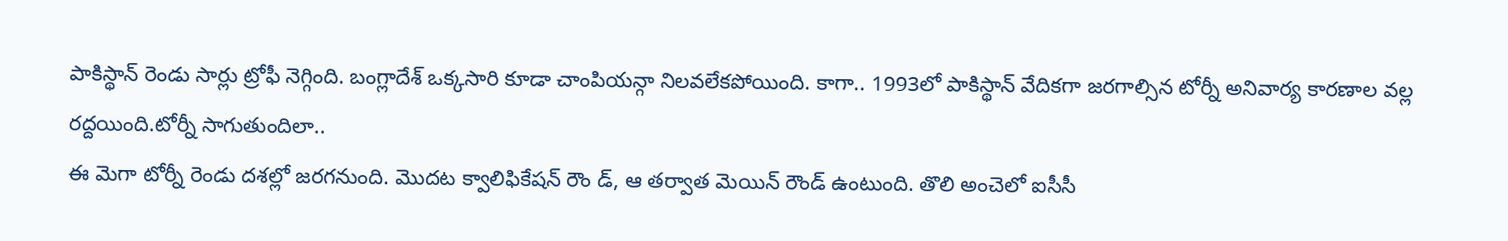పాకిస్థాన్ రెండు సార్లు ట్రోఫీ నెగ్గింది. బంగ్లాదేశ్ ఒక్కసారి కూడా చాంపియన్గా నిలవలేకపోయింది. కాగా.. 1993లో పాకిస్థాన్ వేదికగా జరగాల్సిన టోర్నీ అనివార్య కారణాల వల్ల రద్దయింది.టోర్నీ సాగుతుందిలా..
ఈ మెగా టోర్నీ రెండు దశల్లో జరగనుంది. మొదట క్వాలిఫికేషన్ రౌం డ్, ఆ తర్వాత మెయిన్ రౌండ్ ఉంటుంది. తొలి అంచెలో ఐసీసీ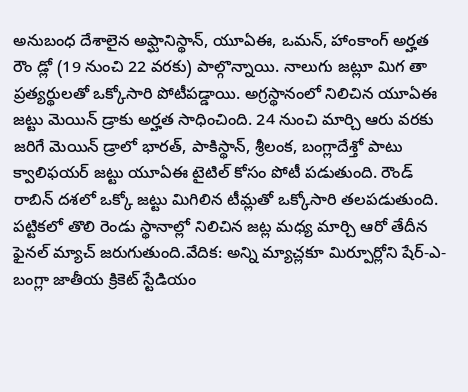అనుబంధ దేశాలైన అఫ్ఘానిస్థాన్, యూఏఈ, ఒమన్, హాంకాంగ్ అర్హత రౌం డ్లో (19 నుంచి 22 వరకు) పాల్గొన్నాయి. నాలుగు జట్లూ మిగ తా ప్రత్యర్థులతో ఒక్కోసారి పోటీపడ్డాయి. అగ్రస్థానంలో నిలిచిన యూఏఈ జట్టు మెయిన్ డ్రాకు అర్హత సాధించింది. 24 నుంచి మార్చి ఆరు వరకు జరిగే మెయిన్ డ్రాలో భారత్, పాకిస్థాన్, శ్రీలంక, బంగ్లాదేశ్తో పాటు క్వాలిఫయర్ జట్టు యూఏఈ టైటిల్ కోసం పోటీ పడుతుంది. రౌండ్ రాబిన్ దశలో ఒక్కో జట్టు మిగిలిన టీమ్లతో ఒక్కోసారి తలపడుతుంది. పట్టికలో తొలి రెండు స్థానాల్లో నిలిచిన జట్ల మధ్య మార్చి ఆరో తేదీన ఫైనల్ మ్యాచ్ జరుగుతుంది.వేదిక: అన్ని మ్యాచ్లకూ మిర్పూర్లోని షేర్-ఎ-బంగ్లా జాతీయ క్రికెట్ స్టేడియం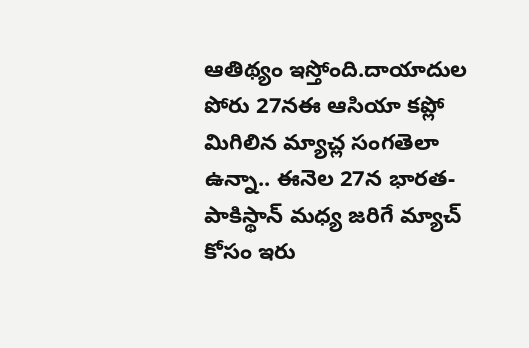ఆతిథ్యం ఇస్తోంది.దాయాదుల పోరు 27నఈ ఆసియా కప్లో మిగిలిన మ్యాచ్ల సంగతెలా ఉన్నా.. ఈనెల 27న భారత-పాకిస్థాన్ మధ్య జరిగే మ్యాచ్ కోసం ఇరు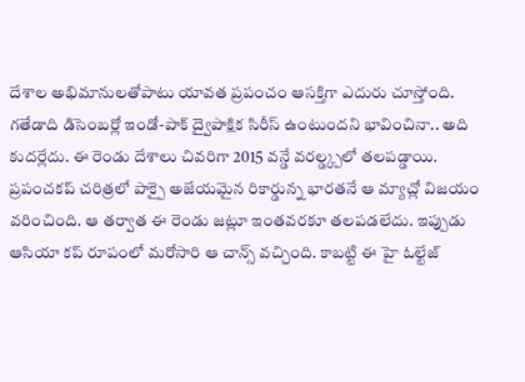దేశాల అభిమానులతోపాటు యావత ప్రపంచం ఆసక్తిగా ఎదురు చూస్తోంది. గతేడాది డిసెంబర్లో ఇండో-పాక్ ద్వైపాక్షిక సిరీస్ ఉంటుందని భావించినా.. అది కుదర్లేదు. ఈ రెండు దేశాలు చివరిగా 2015 వన్డే వరల్డ్క్పలో తలపడ్డాయి. ప్రపంచకప్ చరిత్రలో పాక్పై అజేయమైన రికార్డున్న భారతనే ఆ మ్యాచ్లో విజయం వరించింది. ఆ తర్వాత ఈ రెండు జట్లూ ఇంతవరకూ తలపడలేదు. ఇప్పుడు ఆసియా కప్ రూపంలో మరోసారి ఆ చాన్స్ వచ్చింది. కాబట్టి ఈ హై ఓల్టేజ్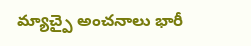మ్యాచ్పై అంచనాలు భారీ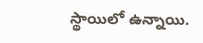స్థాయిలో ఉన్నాయి.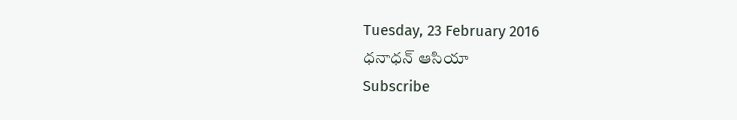Tuesday, 23 February 2016
ధనాధన్ ఆసియా
Subscribe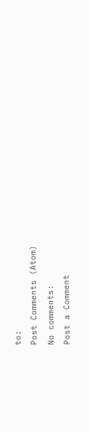to:
Post Comments (Atom)
No comments:
Post a Comment